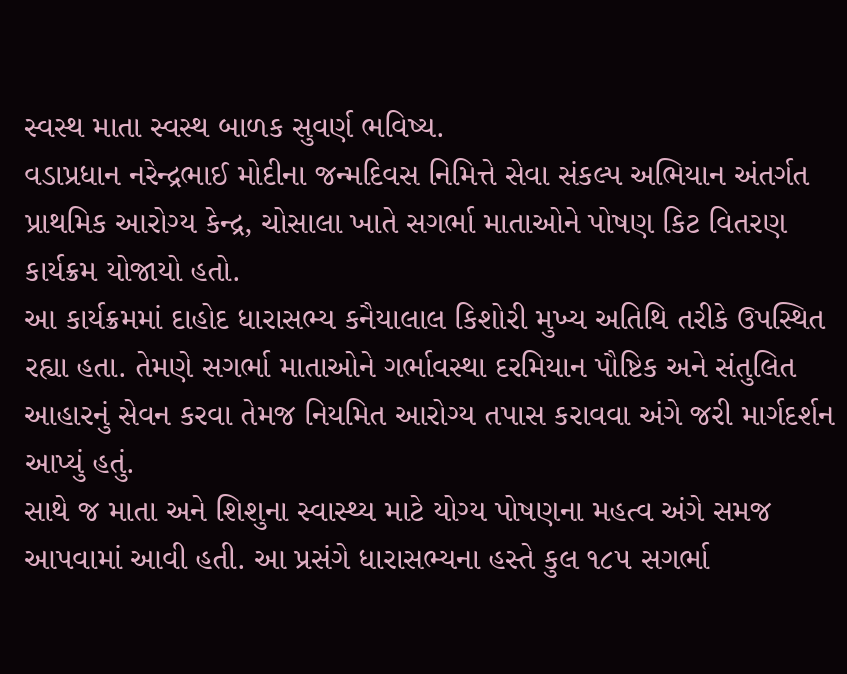સ્વસ્થ માતા સ્વસ્થ બાળક સુવર્ણ ભવિષ્ય.
વડાપ્રધાન નરેન્દ્રભાઈ મોદીના જન્મદિવસ નિમિત્તે સેવા સંકલ્પ અભિયાન અંતર્ગત પ્રાથમિક આરોગ્ય કેન્દ્ર, ચોસાલા ખાતે સગર્ભા માતાઓને પોષણ કિટ વિતરણ કાર્યક્રમ યોજાયો હતો.
આ કાર્યક્રમમાં દાહોદ ધારાસભ્ય કનૈયાલાલ કિશોરી મુખ્ય અતિથિ તરીકે ઉપસ્થિત રહ્યા હતા. તેમણે સગર્ભા માતાઓને ગર્ભાવસ્થા દરમિયાન પૌષ્ટિક અને સંતુલિત આહારનું સેવન કરવા તેમજ નિયમિત આરોગ્ય તપાસ કરાવવા અંગે જરી માર્ગદર્શન આપ્યું હતું.
સાથે જ માતા અને શિશુના સ્વાસ્થ્ય માટે યોગ્ય પોષણના મહત્વ અંગે સમજ આપવામાં આવી હતી. આ પ્રસંગે ધારાસભ્યના હસ્તે કુલ ૧૮૫ સગર્ભા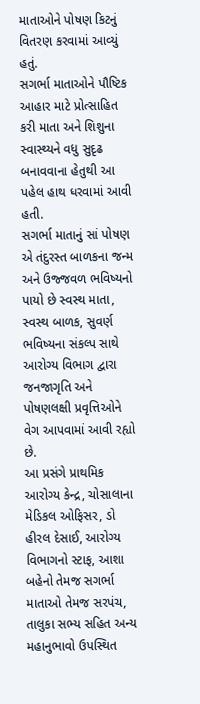માતાઓને પોષણ કિટનું વિતરણ કરવામાં આવ્યું હતું.
સગર્ભા માતાઓને પૌષ્ટિક આહાર માટે પ્રોત્સાહિત કરી માતા અને શિશુના સ્વાસ્થ્યને વધુ સુદૃઢ બનાવવાના હેતુથી આ પહેલ હાથ ધરવામાં આવી હતી.
સગર્ભા માતાનું સાં પોષણ એ તંદુરસ્ત બાળકના જન્મ અને ઉજ્જવળ ભવિષ્યનો પાયો છે સ્વસ્થ માતા, સ્વસ્થ બાળક, સુવર્ણ ભવિષ્યના સંકલ્પ સાથે આરોગ્ય વિભાગ દ્વારા જનજાગૃતિ અને પોષણલક્ષી પ્રવૃત્તિઓને વેગ આપવામાં આવી રહ્યો છે.
આ પ્રસંગે પ્રાથમિક આરોગ્ય કેન્દ્ર, ચોસાલાના મેડિકલ ઓફિસર, ડો હીરલ દેસાઈ, આરોગ્ય વિભાગનો સ્ટાફ, આશા બહેનો તેમજ સગર્ભા માતાઓ તેમજ સરપંચ, તાલુકા સભ્ય સહિત અન્ય મહાનુભાવો ઉપસ્થિત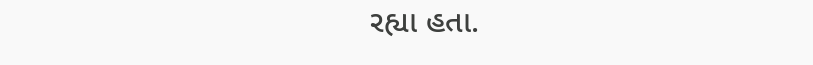રહ્યા હતા.